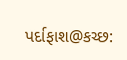પર્દાફાશ@કચ્છ: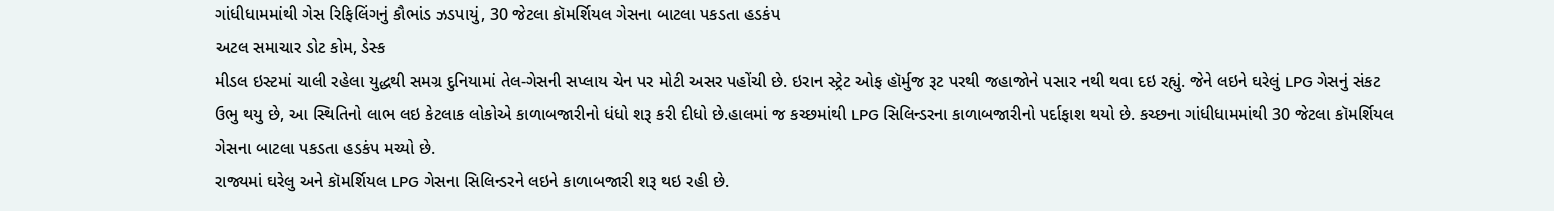ગાંધીધામમાંથી ગેસ રિફિલિંગનું કૌભાંડ ઝડપાયું, 30 જેટલા કૉમર્શિયલ ગેસના બાટલા પકડતા હડકંપ
અટલ સમાચાર ડોટ કોમ, ડેસ્ક
મીડલ ઇસ્ટમાં ચાલી રહેલા યુદ્ધથી સમગ્ર દુનિયામાં તેલ-ગેસની સપ્લાય ચેન પર મોટી અસર પહોંચી છે. ઇરાન સ્ટ્રેટ ઓફ હૉર્મુજ રૂટ પરથી જહાજોને પસાર નથી થવા દઇ રહ્યું. જેને લઇને ઘરેલું LPG ગેસનું સંકટ ઉભુ થયુ છે, આ સ્થિતિનો લાભ લઇ કેટલાક લોકોએ કાળાબજારીનો ધંધો શરૂ કરી દીધો છે.હાલમાં જ કચ્છમાંથી LPG સિલિન્ડરના કાળાબજારીનો પર્દાફાશ થયો છે. કચ્છના ગાંધીધામમાંથી 30 જેટલા કૉમર્શિયલ ગેસના બાટલા પકડતા હડકંપ મચ્યો છે.
રાજ્યમાં ઘરેલુ અને કૉમર્શિયલ LPG ગેસના સિલિન્ડરને લઇને કાળાબજારી શરૂ થઇ રહી છે.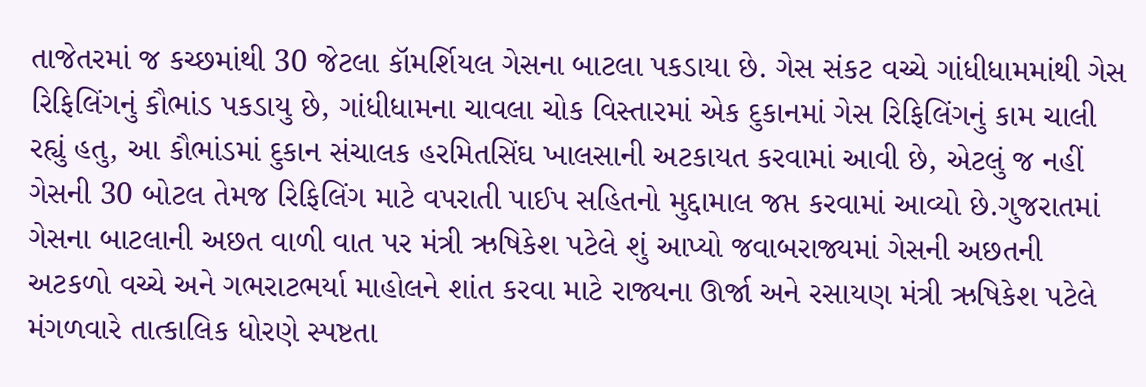તાજેતરમાં જ કચ્છમાંથી 30 જેટલા કૉમર્શિયલ ગેસના બાટલા પકડાયા છે. ગેસ સંકટ વચ્ચે ગાંધીધામમાંથી ગેસ રિફિલિંગનું કૌભાંડ પકડાયુ છે, ગાંધીધામના ચાવલા ચોક વિસ્તારમાં એક દુકાનમાં ગેસ રિફિલિંગનું કામ ચાલી રહ્યું હતુ, આ કૌભાંડમાં દુકાન સંચાલક હરમિતસિંઘ ખાલસાની અટકાયત કરવામાં આવી છે, એટલું જ નહીં ગેસની 30 બોટલ તેમજ રિફિલિંગ માટે વપરાતી પાઈપ સહિતનો મુદ્દામાલ જપ્ત કરવામાં આવ્યો છે.ગુજરાતમાં ગેસના બાટલાની અછત વાળી વાત પર મંત્રી ઋષિકેશ પટેલે શું આપ્યો જવાબરાજ્યમાં ગેસની અછતની અટકળો વચ્ચે અને ગભરાટભર્યા માહોલને શાંત કરવા માટે રાજ્યના ઊર્જા અને રસાયણ મંત્રી ઋષિકેશ પટેલે મંગળવારે તાત્કાલિક ધોરણે સ્પષ્ટતા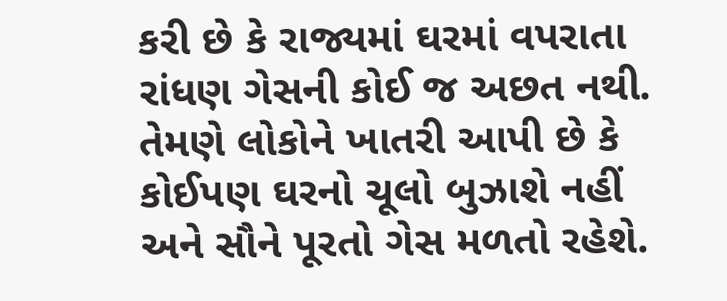કરી છે કે રાજ્યમાં ઘરમાં વપરાતા રાંધણ ગેસની કોઈ જ અછત નથી. તેમણે લોકોને ખાતરી આપી છે કે કોઈપણ ઘરનો ચૂલો બુઝાશે નહીં અને સૌને પૂરતો ગેસ મળતો રહેશે.